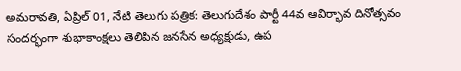అమరావతి, ఏప్రిల్ 01, నేటి తెలుగు పత్రిక: తెలుగుదేశం పార్టీ 44వ ఆవిర్భావ దినోత్సవం సందర్భంగా శుభాకాంక్షలు తెలిపిన జనసేన అధ్యక్షుడు, ఉప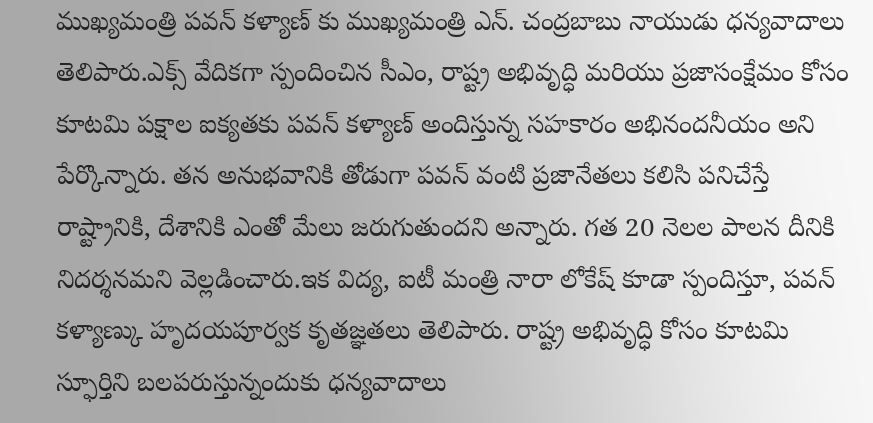ముఖ్యమంత్రి పవన్ కళ్యాణ్ కు ముఖ్యమంత్రి ఎన్. చంద్రబాబు నాయుడు ధన్యవాదాలు తెలిపారు.ఎక్స్ వేదికగా స్పందించిన సీఎం, రాష్ట్ర అభివృద్ధి మరియు ప్రజాసంక్షేమం కోసం కూటమి పక్షాల ఐక్యతకు పవన్ కళ్యాణ్ అందిస్తున్న సహకారం అభినందనీయం అని పేర్కొన్నారు. తన అనుభవానికి తోడుగా పవన్ వంటి ప్రజానేతలు కలిసి పనిచేస్తే రాష్ట్రానికి, దేశానికి ఎంతో మేలు జరుగుతుందని అన్నారు. గత 20 నెలల పాలన దీనికి నిదర్శనమని వెల్లడించారు.ఇక విద్య, ఐటీ మంత్రి నారా లోకేష్ కూడా స్పందిస్తూ, పవన్ కళ్యాణ్కు హృదయపూర్వక కృతజ్ఞతలు తెలిపారు. రాష్ట్ర అభివృద్ధి కోసం కూటమి స్ఫూర్తిని బలపరుస్తున్నందుకు ధన్యవాదాలు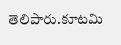తెలిపారు.కూటమి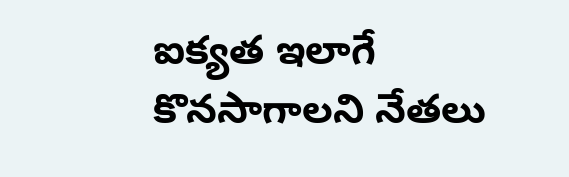ఐక్యత ఇలాగే కొనసాగాలని నేతలు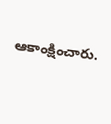ఆకాంక్షించారు.